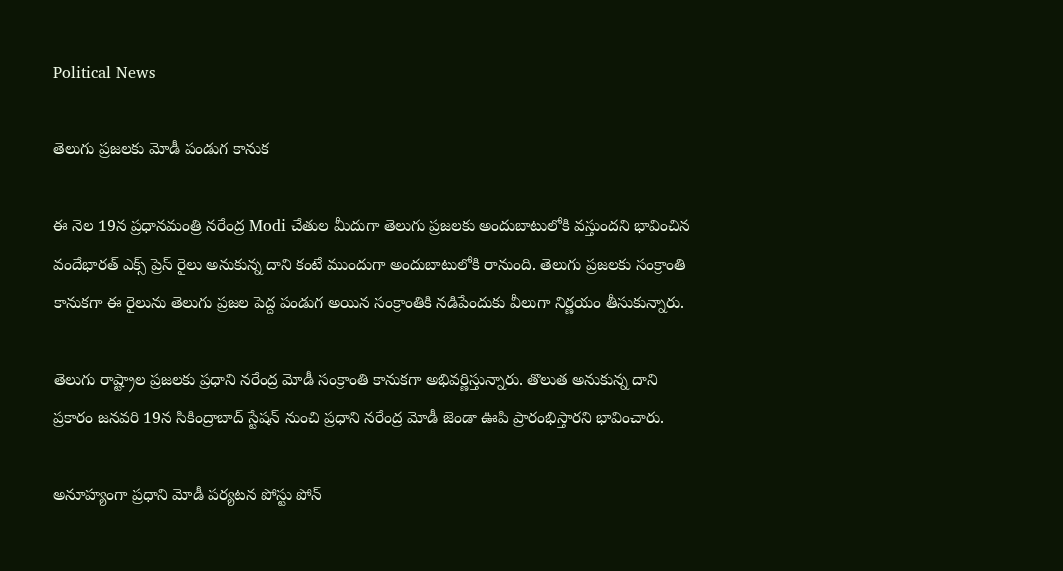Political News

తెలుగు ప్రజలకు మోడీ పండుగ కానుక

ఈ నెల 19న ప్రధానమంత్రి నరేంద్ర Modi చేతుల మీదుగా తెలుగు ప్రజలకు అందుబాటులోకి వస్తుందని భావించిన వందేభారత్ ఎక్స్ ప్రెస్ రైలు అనుకున్న దాని కంటే ముందుగా అందుబాటులోకి రానుంది. తెలుగు ప్రజలకు సంక్రాంతి కానుకగా ఈ రైలును తెలుగు ప్రజల పెద్ద పండుగ అయిన సంక్రాంతికి నడిపేందుకు వీలుగా నిర్ణయం తీసుకున్నారు.

తెలుగు రాష్ట్రాల ప్రజలకు ప్రధాని నరేంద్ర మోడీ సంక్రాంతి కానుకగా అభివర్ణిస్తున్నారు. తొలుత అనుకున్న దాని ప్రకారం జనవరి 19న సికింద్రాబాద్ స్టేషన్ నుంచి ప్రధాని నరేంద్ర మోడీ జెండా ఊపి ప్రారంభిస్తారని భావించారు.

అనూహ్యంగా ప్రధాని మోడీ పర్యటన పోస్టు పోన్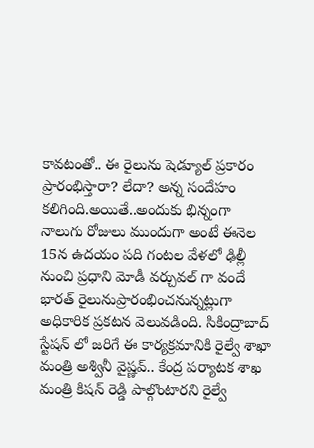కావటంతో.. ఈ రైలును షెడ్యూల్ ప్రకారం ప్రారంభిస్తారా? లేదా? అన్న సందేహం కలిగింది.అయితే..అందుకు భిన్నంగా నాలుగు రోజులు ముందుగా అంటే ఈనెల 15న ఉదయం పది గంటల వేళలో ఢిల్లీ నుంచి ప్రధాని మోడీ వర్చువల్ గా వందే భారత్ రైలునుప్రారంభించనున్నట్లుగా అధికారిక ప్రకటన వెలువడింది. సికింద్రాబాద్ స్టేషన్ లో జరిగే ఈ కార్యక్రమానికి రైల్వే శాఖా మంత్రి అశ్వినీ వైష్ణవ్.. కేంద్ర పర్యాటక శాఖ మంత్రి కిషన్ రెడ్డి పాల్గొంటారని రైల్వే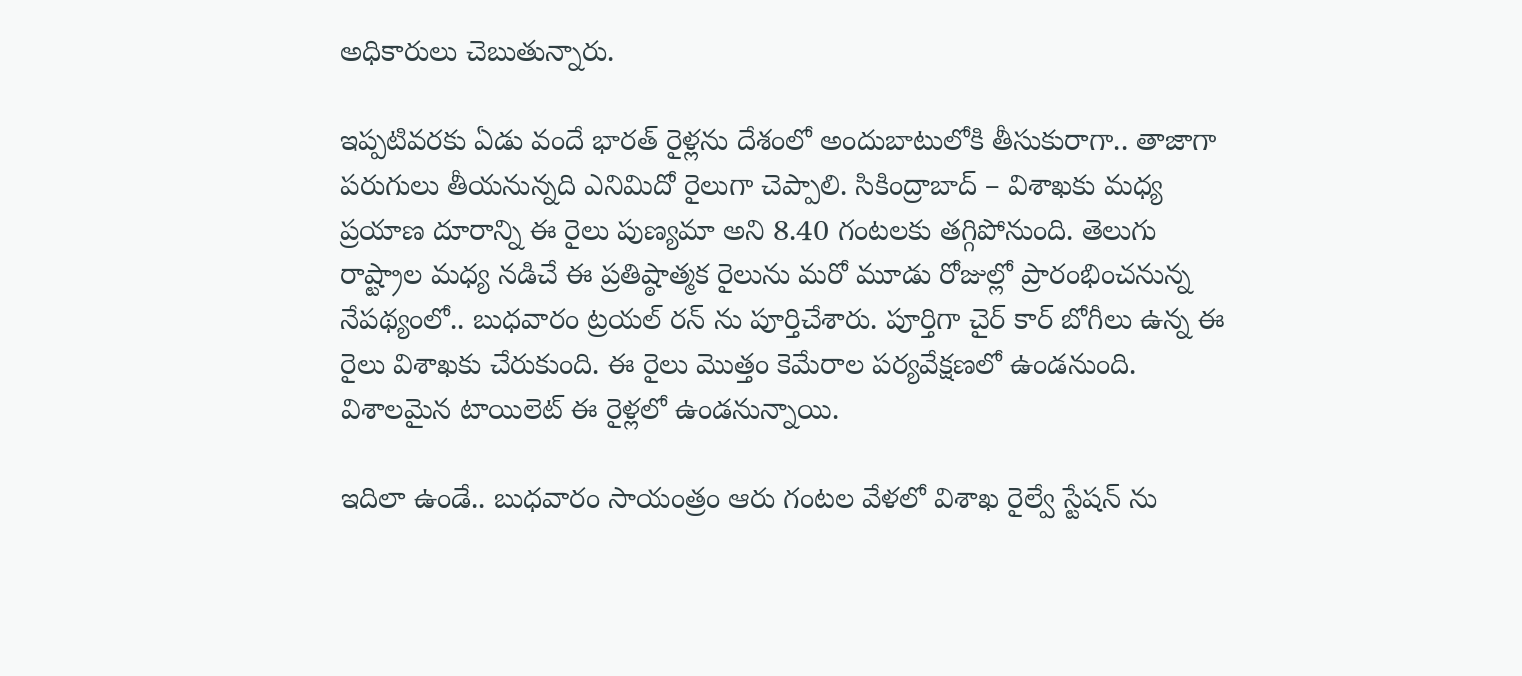అధికారులు చెబుతున్నారు.

ఇప్పటివరకు ఏడు వందే భారత్ రైళ్లను దేశంలో అందుబాటులోకి తీసుకురాగా.. తాజాగా పరుగులు తీయనున్నది ఎనిమిదో రైలుగా చెప్పాలి. సికింద్రాబాద్ – విశాఖకు మధ్య ప్రయాణ దూరాన్ని ఈ రైలు పుణ్యమా అని 8.40 గంటలకు తగ్గిపోనుంది. తెలుగు రాష్ట్రాల మధ్య నడిచే ఈ ప్రతిష్ఠాత్మక రైలును మరో మూడు రోజుల్లో ప్రారంభించనున్న నేపథ్యంలో.. బుధవారం ట్రయల్ రన్ ను పూర్తిచేశారు. పూర్తిగా చైర్ కార్ బోగీలు ఉన్న ఈ రైలు విశాఖకు చేరుకుంది. ఈ రైలు మొత్తం కెమేరాల పర్యవేక్షణలో ఉండనుంది. విశాలమైన టాయిలెట్ ఈ రైళ్లలో ఉండనున్నాయి.

ఇదిలా ఉండే.. బుధవారం సాయంత్రం ఆరు గంటల వేళలో విశాఖ రైల్వే స్టేషన్ ను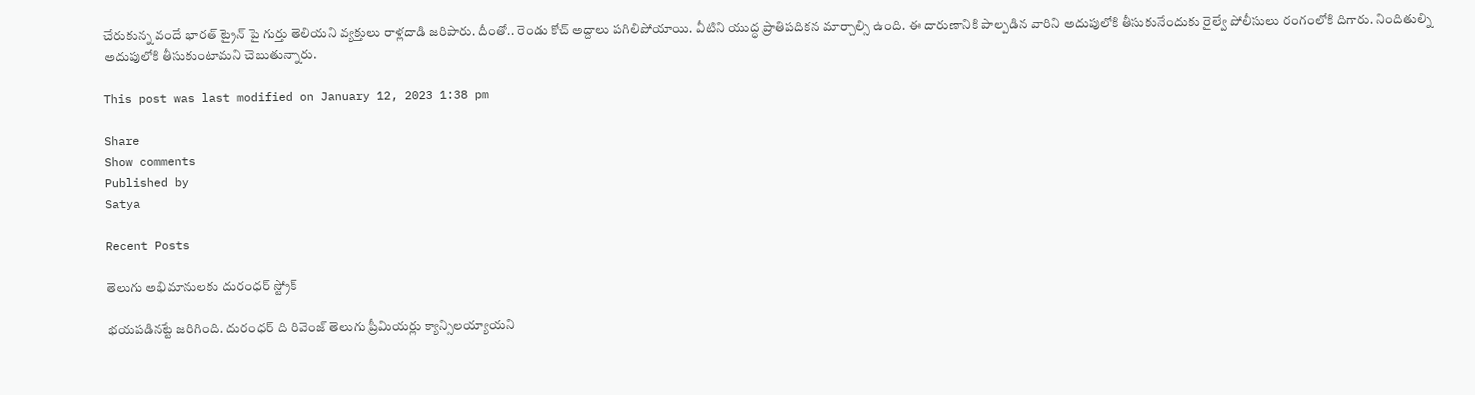చేరుకున్న వందే భారత్ ట్రైన్ పై గుర్తు తెలియని వ్యక్తులు రాళ్లదాడి జరిపారు. దీంతో.. రెండు కోచ్ అద్దాలు పగిలిపోయాయి. వీటిని యుద్ధ ప్రాతిపదికన మార్చాల్సి ఉంది. ఈ దారుణానికి పాల్పడిన వారిని అదుపులోకి తీసుకునేందుకు రైల్వే పోలీసులు రంగంలోకి దిగారు. నిందితుల్ని అదుపులోకి తీసుకుంటామని చెబుతున్నారు.

This post was last modified on January 12, 2023 1:38 pm

Share
Show comments
Published by
Satya

Recent Posts

తెలుగు అభిమానులకు దురంధర్ స్ట్రోక్

భయపడినట్టే జరిగింది. దురంధర్ ది రివెంజ్ తెలుగు ప్రీమియర్లు క్యాన్సిలయ్యాయని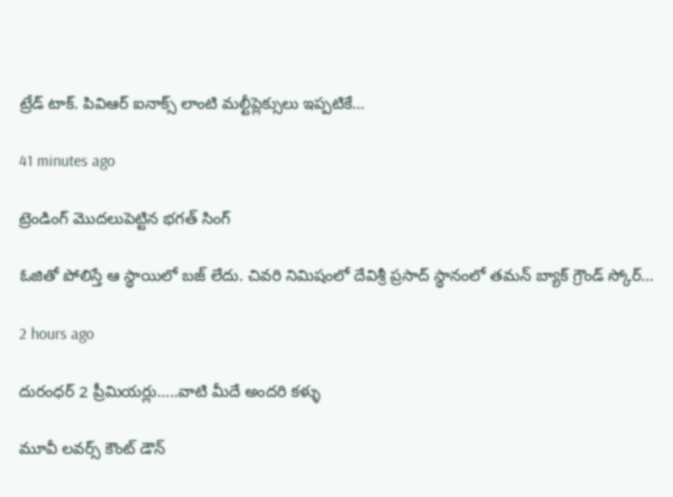ట్రేడ్ టాక్. పివిఆర్ ఐనాక్స్ లాంటి మల్టీప్లెక్సులు ఇప్పటికే…

41 minutes ago

ట్రెండింగ్ మొదలుపెట్టిన భగత్ సింగ్

ఓజితో పోలిస్తే ఆ స్థాయిలో బజ్ లేదు. చివరి నిమిషంలో దేవిశ్రీ ప్రసాద్ స్థానంలో తమన్ బ్యాక్ గ్రౌండ్ స్కోర్…

2 hours ago

దురంధర్ 2 ప్రీమియర్లు…..వాటి మీదే అందరి కళ్ళు

మూవీ లవర్స్ కౌంట్ డౌన్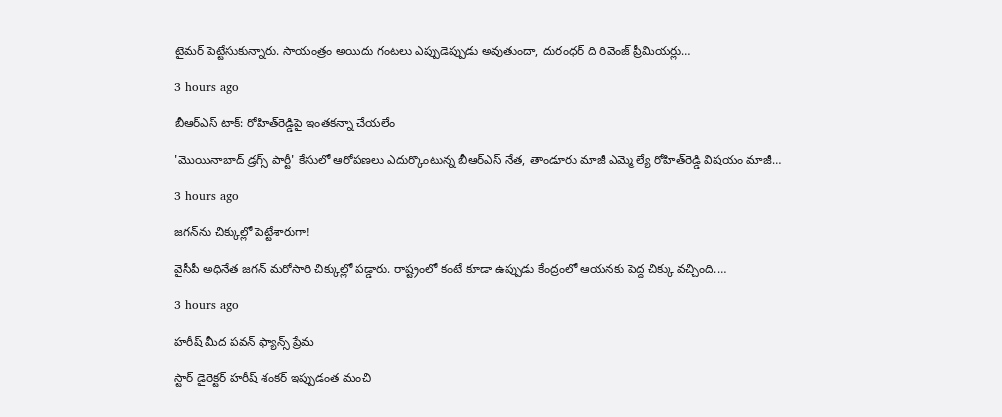టైమర్ పెట్టేసుకున్నారు. సాయంత్రం అయిదు గంటలు ఎప్పుడెప్పుడు అవుతుందా, దురంధర్ ది రివెంజ్ ప్రీమియర్లు…

3 hours ago

బీఆర్ఎస్ టాక్‌: రోహిత్‌రెడ్డిపై ఇంత‌క‌న్నా చేయ‌లేం

'మొయినాబాద్ డ్ర‌గ్స్ పార్టీ' కేసులో ఆరోప‌ణ‌లు ఎదుర్కొంటున్న బీఆర్ఎస్ నేత‌, తాండూరు మాజీ ఎమ్మె ల్యే రోహిత్‌రెడ్డి విష‌యం మాజీ…

3 hours ago

జ‌గ‌న్‌ను చిక్కుల్లో పెట్టేశారుగా!

వైసీపీ అధినేత జ‌గ‌న్ మ‌రోసారి చిక్కుల్లో ప‌డ్డారు. రాష్ట్రంలో కంటే కూడా ఉప్పుడు కేంద్రంలో ఆయ‌న‌కు పెద్ద చిక్కు వ‌చ్చింది.…

3 hours ago

హరీష్ మీద పవన్ ఫ్యాన్స్ ప్రేమ

స్టార్ డైరెక్టర్ హరీష్ శంకర్ ఇప్పుడంత మంచి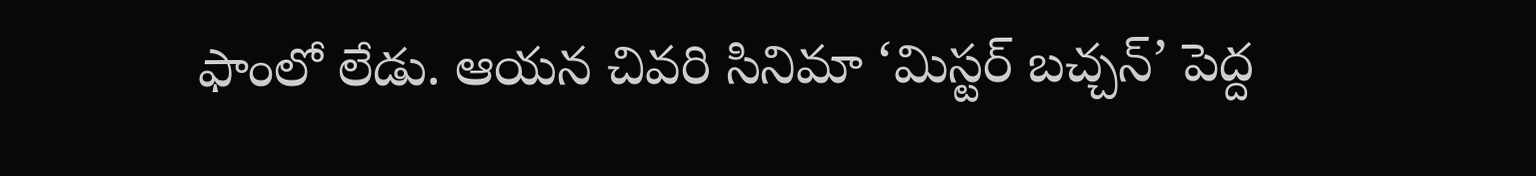ఫాంలో లేడు. ఆయన చివరి సినిమా ‘మిస్టర్ బచ్చన్’ పెద్ద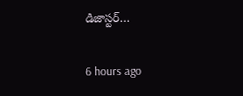డిజాస్టర్…

6 hours ago